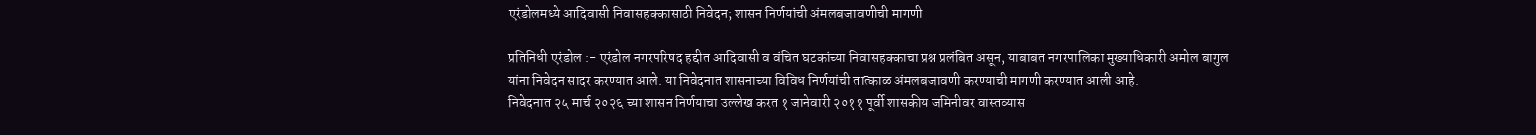एरंडोलमध्ये आदिवासी निवासहक्कासाठी निवेदन; शासन निर्णयांची अंमलबजावणीची मागणी

प्रतिनिधी एरंडोल :- एरंडोल नगरपरिषद हद्दीत आदिवासी व वंचित घटकांच्या निवासहक्काचा प्रश्न प्रलंबित असून, याबाबत नगरपालिका मुख्याधिकारी अमोल बागुल यांना निवेदन सादर करण्यात आले. या निवेदनात शासनाच्या विविध निर्णयांची तात्काळ अंमलबजावणी करण्याची मागणी करण्यात आली आहे.
निवेदनात २५ मार्च २०२६ च्या शासन निर्णयाचा उल्लेख करत १ जानेवारी २०११ पूर्वी शासकीय जमिनीवर वास्तव्यास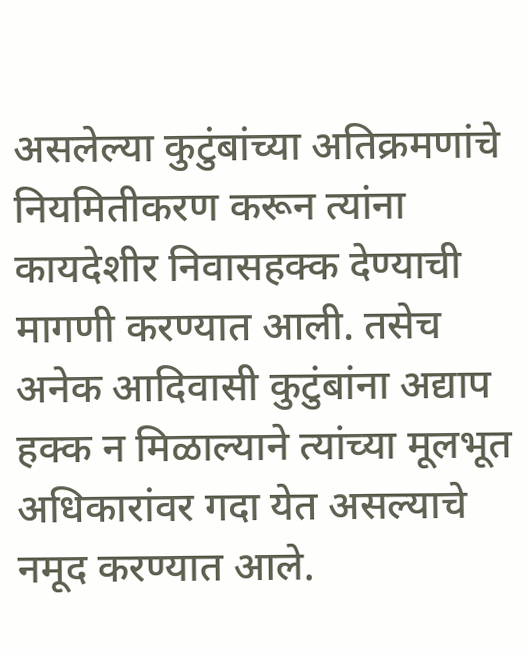असलेल्या कुटुंबांच्या अतिक्रमणांचे नियमितीकरण करून त्यांना कायदेशीर निवासहक्क देण्याची मागणी करण्यात आली. तसेच अनेक आदिवासी कुटुंबांना अद्याप हक्क न मिळाल्याने त्यांच्या मूलभूत अधिकारांवर गदा येत असल्याचे नमूद करण्यात आले.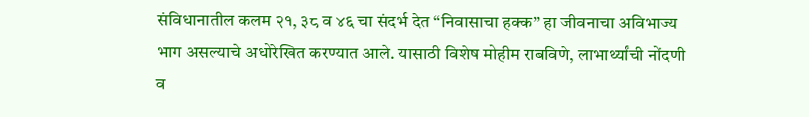संविधानातील कलम २१, ३८ व ४६ चा संदर्भ देत “निवासाचा हक्क” हा जीवनाचा अविभाज्य भाग असल्याचे अधोरेखित करण्यात आले. यासाठी विशेष मोहीम राबविणे, लाभार्थ्यांची नोंदणी व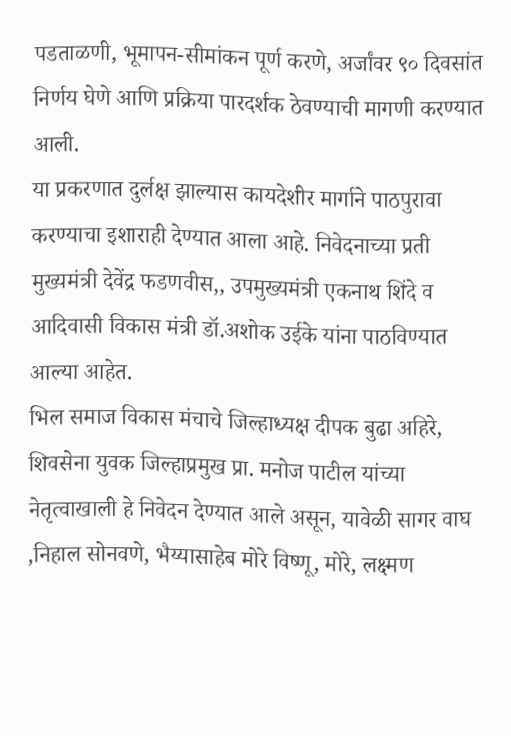पडताळणी, भूमापन-सीमांकन पूर्ण करणे, अर्जांवर ९० दिवसांत निर्णय घेणे आणि प्रक्रिया पारदर्शक ठेवण्याची मागणी करण्यात आली.
या प्रकरणात दुर्लक्ष झाल्यास कायदेशीर मार्गाने पाठपुरावा करण्याचा इशाराही देण्यात आला आहे. निवेदनाच्या प्रती मुख्यमंत्री देवेंद्र फडणवीस,, उपमुख्यमंत्री एकनाथ शिंदे व आदिवासी विकास मंत्री डॉ.अशोक उईके यांना पाठविण्यात आल्या आहेत.
भिल समाज विकास मंचाचे जिल्हाध्यक्ष दीपक बुढा अहिरे, शिवसेना युवक जिल्हाप्रमुख प्रा. मनोज पाटील यांच्या नेतृत्वाखाली हे निवेदन देण्यात आले असून, यावेळी सागर वाघ ,निहाल सोनवणे, भैय्यासाहेब मोरे विष्णू, मोरे, लक्ष्मण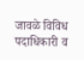जावळे विविध पदाधिकारी व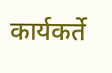कार्यकर्ते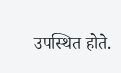उपस्थित होते.